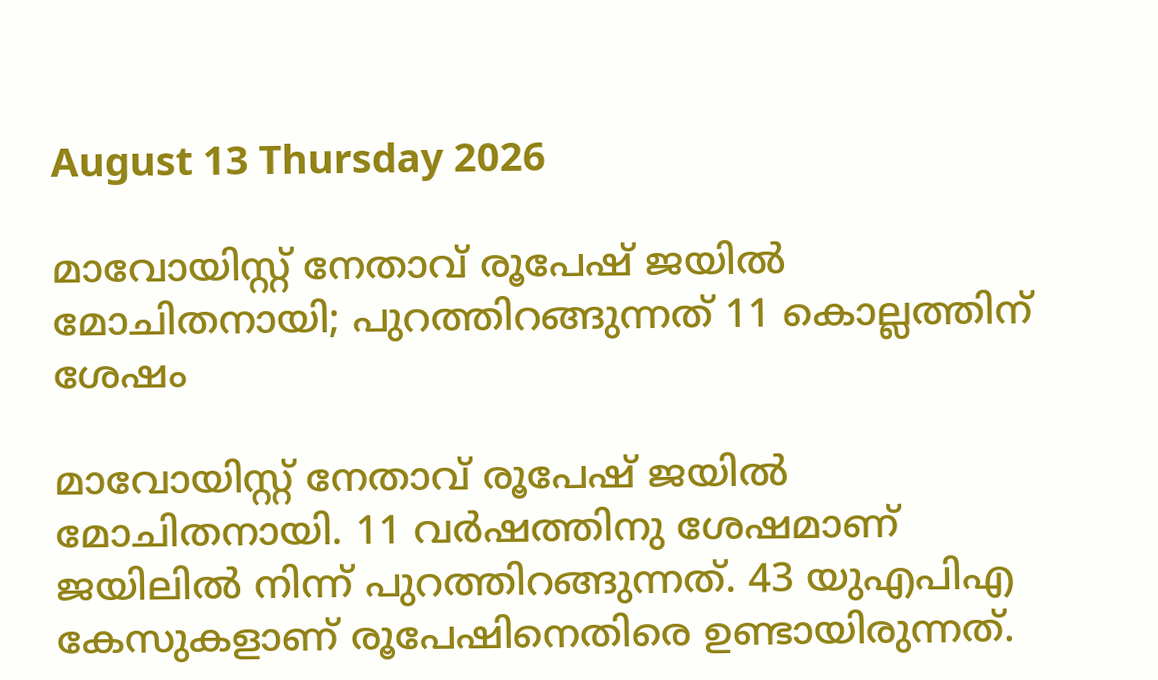August 13 Thursday 2026

മാവോയിസ്റ്റ് നേതാവ് രൂപേഷ് ജയില്‍ മോചിതനായി; പുറത്തിറങ്ങുന്നത് 11 കൊല്ലത്തിന് ശേഷം

മാവോയിസ്റ്റ് നേതാവ് രൂപേഷ് ജയില്‍ മോചിതനായി. 11 വര്‍ഷത്തിനു ശേഷമാണ് ജയിലില്‍ നിന്ന് പുറത്തിറങ്ങുന്നത്. 43 യുഎപിഎ കേസുകളാണ് രൂപേഷിനെതിരെ ഉണ്ടായിരുന്നത്.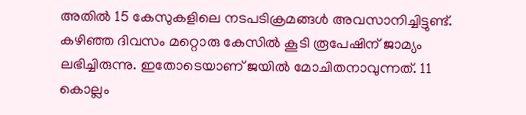അതില്‍ 15 കേസുകളിലെ നടപടിക്രമങ്ങള്‍ അവസാനിച്ചിട്ടുണ്ട്. കഴിഞ്ഞ ദിവസം മറ്റൊരു കേസില്‍ കൂടി രൂപേഷിന് ജാമ്യം ലഭിച്ചിരുന്നു. ഇതോടെയാണ് ജയില്‍ മോചിതനാവുന്നത്. 11 കൊല്ലം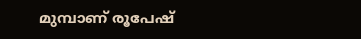മുമ്പാണ് രൂപേഷ്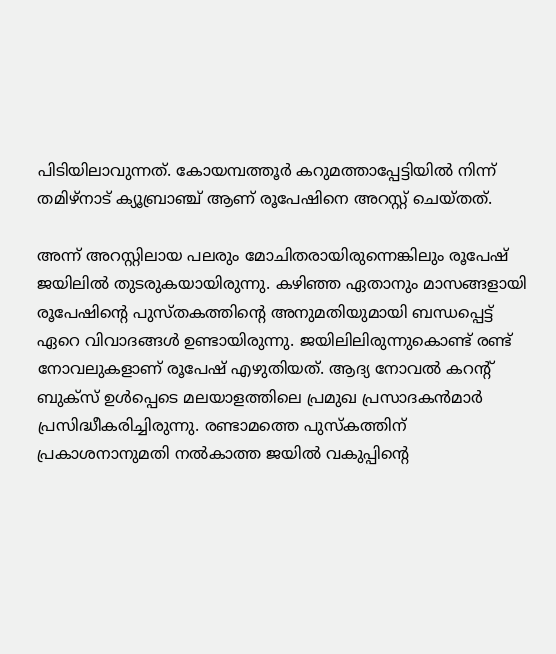പിടിയിലാവുന്നത്. കോയമ്പത്തൂര്‍ കറുമത്താപ്പേട്ടിയില്‍ നിന്ന് തമിഴ്‌നാട് ക്യൂബ്രാഞ്ച് ആണ് രൂപേഷിനെ അറസ്റ്റ് ചെയ്തത്.

അന്ന് അറസ്റ്റിലായ പലരും മോചിതരായിരുന്നെങ്കിലും രൂപേഷ് ജയിലില്‍ തുടരുകയായിരുന്നു. കഴിഞ്ഞ ഏതാനും മാസങ്ങളായി രൂപേഷിന്റെ പുസ്തകത്തിന്റെ അനുമതിയുമായി ബന്ധപ്പെട്ട് ഏറെ വിവാദങ്ങള്‍ ഉണ്ടായിരുന്നു. ജയിലിലിരുന്നുകൊണ്ട് രണ്ട് നോവലുകളാണ് രൂപേഷ് എഴുതിയത്. ആദ്യ നോവല്‍ കറന്റ് ബുക്‌സ് ഉള്‍പ്പെടെ മലയാളത്തിലെ പ്രമുഖ പ്രസാദകന്‍മാര്‍ പ്രസിദ്ധീകരിച്ചിരുന്നു. രണ്ടാമത്തെ പുസ്‌കത്തിന് പ്രകാശനാനുമതി നല്‍കാത്ത ജയില്‍ വകുപ്പിന്റെ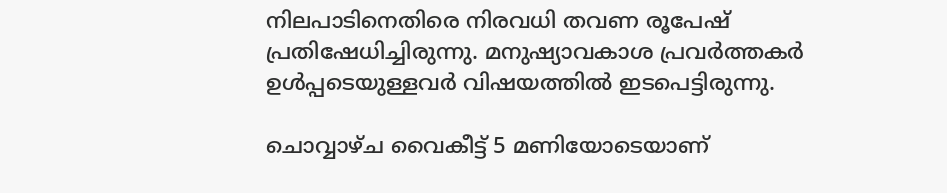നിലപാടിനെതിരെ നിരവധി തവണ രൂപേഷ് പ്രതിഷേധിച്ചിരുന്നു. മനുഷ്യാവകാശ പ്രവര്‍ത്തകര്‍ ഉള്‍പ്പടെയുള്ളവര്‍ വിഷയത്തില്‍ ഇടപെട്ടിരുന്നു.

ചൊവ്വാഴ്ച വൈകീട്ട് 5 മണിയോടെയാണ്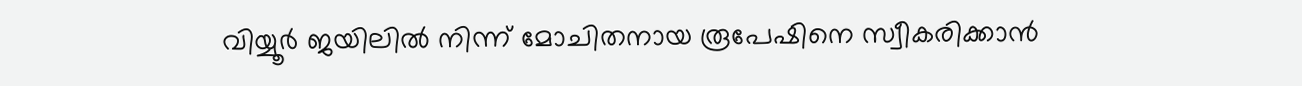വിയ്യൂര്‍ ജയിലില്‍ നിന്ന് മോചിതനായ രൂപേഷിനെ സ്വീകരിക്കാന്‍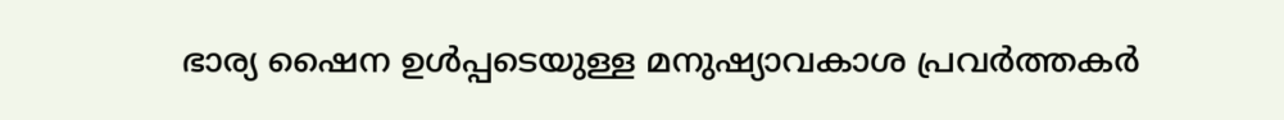ഭാര്യ ഷൈന ഉള്‍പ്പടെയുള്ള മനുഷ്യാവകാശ പ്രവര്‍ത്തകര്‍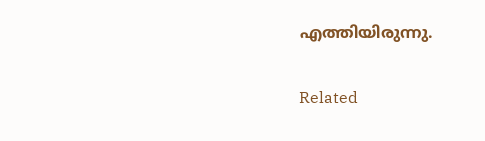എത്തിയിരുന്നു.

Related